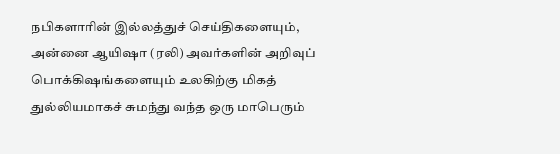நபிகளாரின் இல்லத்துச் செய்திகளையும், அன்னை ஆயிஷா (ரலி) அவர்களின் அறிவுப் பொக்கிஷங்களையும் உலகிற்கு மிகத் துல்லியமாகச் சுமந்து வந்த ஒரு மாபெரும்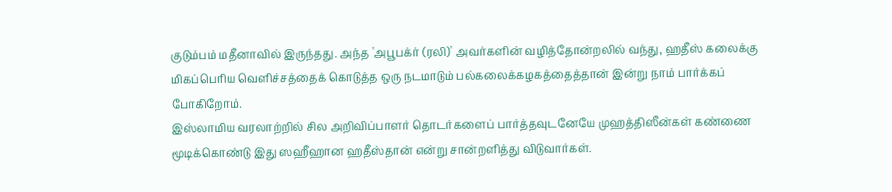குடும்பம் மதீனாவில் இருந்தது. அந்த 'அபூபக்ர் (ரலி)' அவர்களின் வழித்தோன்றலில் வந்து, ஹதீஸ் கலைக்கு மிகப்பெரிய வெளிச்சத்தைக் கொடுத்த ஒரு நடமாடும் பல்கலைக்கழகத்தைத்தான் இன்று நாம் பார்க்கப் போகிறோம்.
இஸ்லாமிய வரலாற்றில் சில அறிவிப்பாளர் தொடர்களைப் பார்த்தவுடனேயே முஹத்திஸீன்கள் கண்ணை மூடிக்கொண்டு இது ஸஹீஹான ஹதீஸ்தான் என்று சான்றளித்து விடுவார்கள்.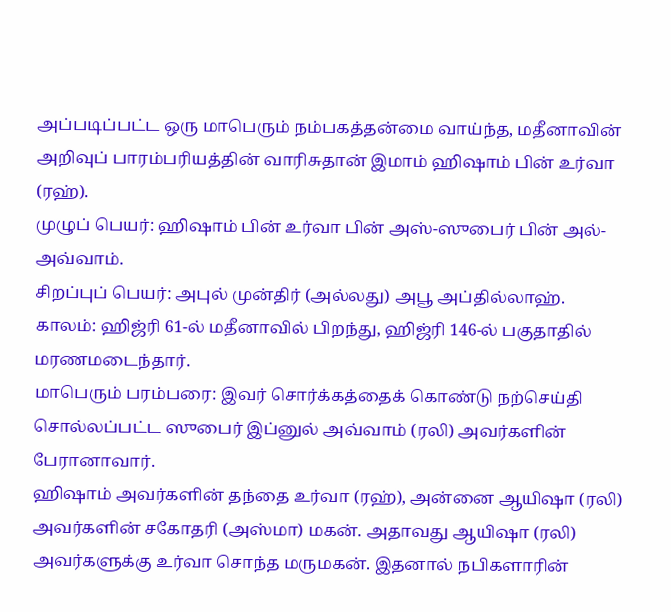அப்படிப்பட்ட ஒரு மாபெரும் நம்பகத்தன்மை வாய்ந்த, மதீனாவின் அறிவுப் பாரம்பரியத்தின் வாரிசுதான் இமாம் ஹிஷாம் பின் உர்வா (ரஹ்).
முழுப் பெயர்: ஹிஷாம் பின் உர்வா பின் அஸ்-ஸுபைர் பின் அல்-அவ்வாம்.
சிறப்புப் பெயர்: அபுல் முன்திர் (அல்லது) அபூ அப்தில்லாஹ்.
காலம்: ஹிஜ்ரி 61-ல் மதீனாவில் பிறந்து, ஹிஜ்ரி 146-ல் பகுதாதில் மரணமடைந்தார்.
மாபெரும் பரம்பரை: இவர் சொர்க்கத்தைக் கொண்டு நற்செய்தி சொல்லப்பட்ட ஸுபைர் இப்னுல் அவ்வாம் (ரலி) அவர்களின் பேரானாவார்.
ஹிஷாம் அவர்களின் தந்தை உர்வா (ரஹ்), அன்னை ஆயிஷா (ரலி) அவர்களின் சகோதரி (அஸ்மா) மகன். அதாவது ஆயிஷா (ரலி) அவர்களுக்கு உர்வா சொந்த மருமகன். இதனால் நபிகளாரின்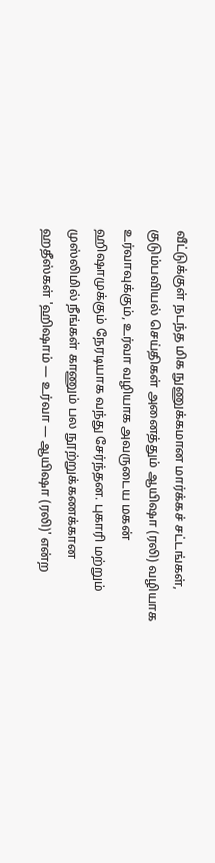வீட்டுக்குள் நடந்த மிக நுணுக்கமான மார்க்கச் சட்டங்கள், குடும்பவியல் செய்திகள் அனைத்தும் ஆயிஷா (ரலி) வழியாக உர்வாவுக்கும், உர்வா வழியாக அவருடைய மகன் ஹிஷாமுக்கும் நேரடியாக வந்து சேர்ந்தன. புகாரி மற்றும் முஸ்லிமில் நீங்கள் காணும் பல நூற்றுக்கணக்கான ஹதீஸ்கள் 'ஹிஷாம் — உர்வா — ஆயிஷா (ரலி)' என்ற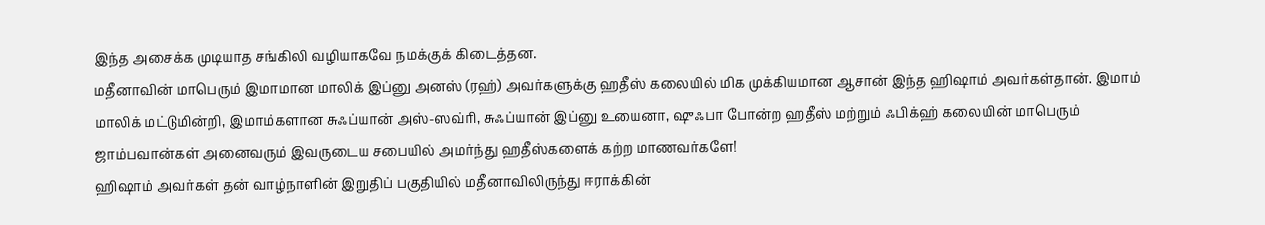இந்த அசைக்க முடியாத சங்கிலி வழியாகவே நமக்குக் கிடைத்தன.
மதீனாவின் மாபெரும் இமாமான மாலிக் இப்னு அனஸ் (ரஹ்) அவர்களுக்கு ஹதீஸ் கலையில் மிக முக்கியமான ஆசான் இந்த ஹிஷாம் அவர்கள்தான். இமாம் மாலிக் மட்டுமின்றி, இமாம்களான சுஃப்யான் அஸ்-ஸவ்ரி, சுஃப்யான் இப்னு உயைனா, ஷுஃபா போன்ற ஹதீஸ் மற்றும் ஃபிக்ஹ் கலையின் மாபெரும் ஜாம்பவான்கள் அனைவரும் இவருடைய சபையில் அமர்ந்து ஹதீஸ்களைக் கற்ற மாணவர்களே!
ஹிஷாம் அவர்கள் தன் வாழ்நாளின் இறுதிப் பகுதியில் மதீனாவிலிருந்து ஈராக்கின்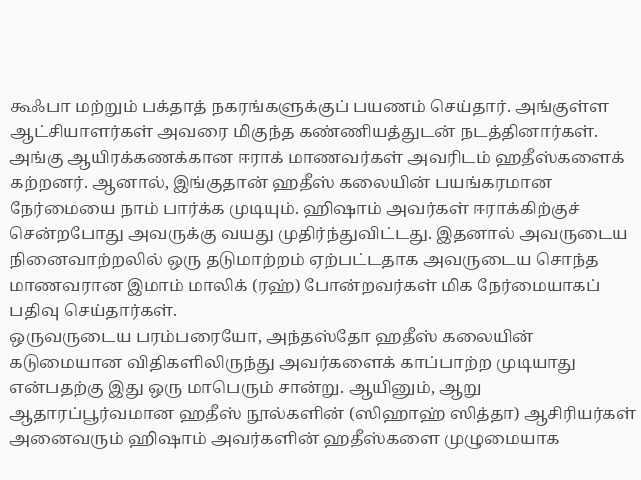கூஃபா மற்றும் பக்தாத் நகரங்களுக்குப் பயணம் செய்தார். அங்குள்ள ஆட்சியாளர்கள் அவரை மிகுந்த கண்ணியத்துடன் நடத்தினார்கள். அங்கு ஆயிரக்கணக்கான ஈராக் மாணவர்கள் அவரிடம் ஹதீஸ்களைக் கற்றனர். ஆனால், இங்குதான் ஹதீஸ் கலையின் பயங்கரமான நேர்மையை நாம் பார்க்க முடியும். ஹிஷாம் அவர்கள் ஈராக்கிற்குச் சென்றபோது அவருக்கு வயது முதிர்ந்துவிட்டது. இதனால் அவருடைய நினைவாற்றலில் ஒரு தடுமாற்றம் ஏற்பட்டதாக அவருடைய சொந்த மாணவரான இமாம் மாலிக் (ரஹ்) போன்றவர்கள் மிக நேர்மையாகப் பதிவு செய்தார்கள்.
ஒருவருடைய பரம்பரையோ, அந்தஸ்தோ ஹதீஸ் கலையின் கடுமையான விதிகளிலிருந்து அவர்களைக் காப்பாற்ற முடியாது என்பதற்கு இது ஒரு மாபெரும் சான்று. ஆயினும், ஆறு ஆதாரப்பூர்வமான ஹதீஸ் நூல்களின் (ஸிஹாஹ் ஸித்தா) ஆசிரியர்கள் அனைவரும் ஹிஷாம் அவர்களின் ஹதீஸ்களை முழுமையாக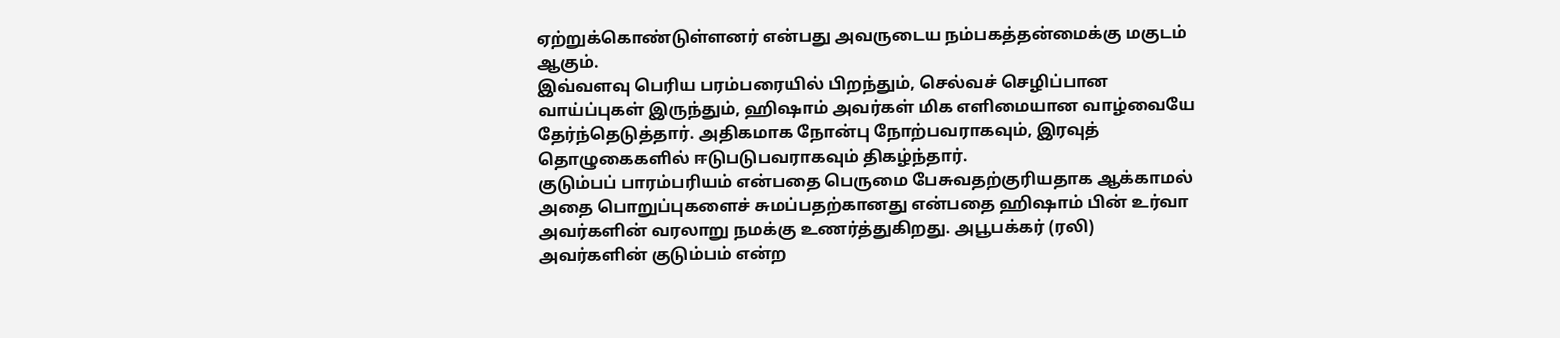ஏற்றுக்கொண்டுள்ளனர் என்பது அவருடைய நம்பகத்தன்மைக்கு மகுடம் ஆகும்.
இவ்வளவு பெரிய பரம்பரையில் பிறந்தும், செல்வச் செழிப்பான வாய்ப்புகள் இருந்தும், ஹிஷாம் அவர்கள் மிக எளிமையான வாழ்வையே தேர்ந்தெடுத்தார். அதிகமாக நோன்பு நோற்பவராகவும், இரவுத் தொழுகைகளில் ஈடுபடுபவராகவும் திகழ்ந்தார்.
குடும்பப் பாரம்பரியம் என்பதை பெருமை பேசுவதற்குரியதாக ஆக்காமல் அதை பொறுப்புகளைச் சுமப்பதற்கானது என்பதை ஹிஷாம் பின் உர்வா அவர்களின் வரலாறு நமக்கு உணர்த்துகிறது. அபூபக்கர் (ரலி) அவர்களின் குடும்பம் என்ற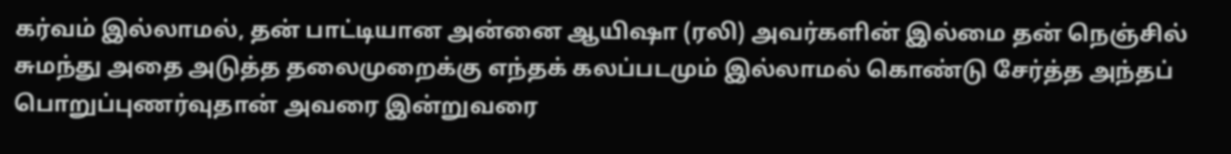கர்வம் இல்லாமல், தன் பாட்டியான அன்னை ஆயிஷா (ரலி) அவர்களின் இல்மை தன் நெஞ்சில் சுமந்து அதை அடுத்த தலைமுறைக்கு எந்தக் கலப்படமும் இல்லாமல் கொண்டு சேர்த்த அந்தப் பொறுப்புணர்வுதான் அவரை இன்றுவரை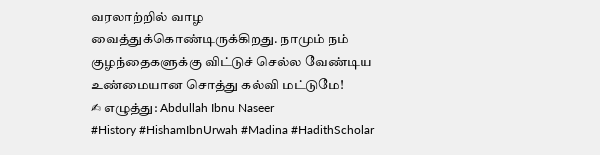வரலாற்றில் வாழ வைத்துக்கொண்டிருக்கிறது. நாமும் நம் குழந்தைகளுக்கு விட்டுச் செல்ல வேண்டிய உண்மையான சொத்து கல்வி மட்டுமே!
✍ எழுத்து: Abdullah Ibnu Naseer
#History #HishamIbnUrwah #Madina #HadithScholar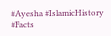#Ayesha #IslamicHistory #Facts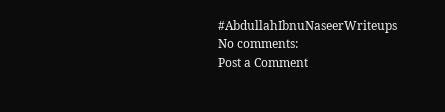#AbdullahIbnuNaseerWriteups
No comments:
Post a Comment